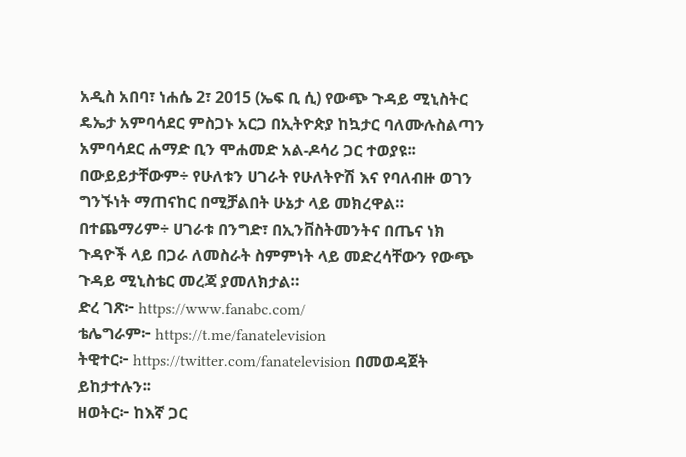አዲስ አበባ፣ ነሐሴ 2፣ 2015 (ኤፍ ቢ ሲ) የውጭ ጉዳይ ሚኒስትር ዴኤታ አምባሳደር ምስጋኑ አርጋ በኢትዮጵያ ከኳታር ባለሙሉስልጣን አምባሳደር ሐማድ ቢን ሞሐመድ አል-ዶሳሪ ጋር ተወያዩ፡፡
በውይይታቸውም÷ የሁለቱን ሀገራት የሁለትዮሽ እና የባለብዙ ወገን ግንኙነት ማጠናከር በሚቻልበት ሁኔታ ላይ መክረዋል።
በተጨማሪም÷ ሀገራቱ በንግድ፣ በኢንቨስትመንትና በጤና ነክ ጉዳዮች ላይ በጋራ ለመስራት ስምምነት ላይ መድረሳቸውን የውጭ ጉዳይ ሚኒስቴር መረጃ ያመለክታል።
ድረ ገጽ፦ https://www.fanabc.com/
ቴሌግራም፦ https://t.me/fanatelevision
ትዊተር፦ https://twitter.com/fanatelevision በመወዳጀት ይከታተሉን፡፡
ዘወትር፦ ከእኛ ጋር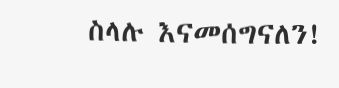ስላሉ እናመሰግናለን!